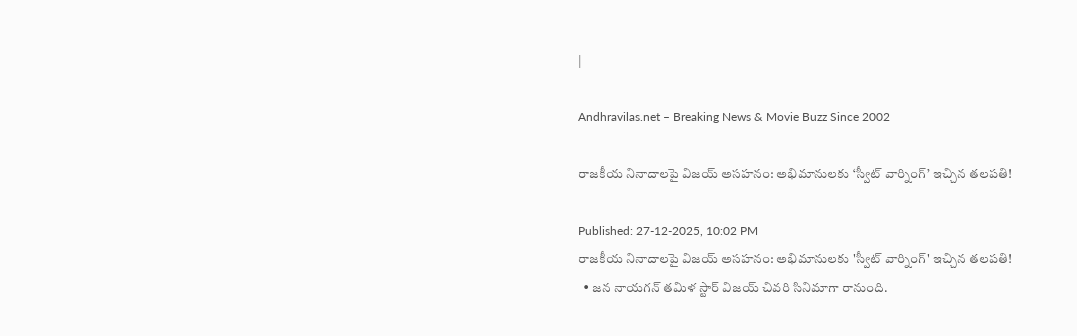|

Andhravilas.net – Breaking News & Movie Buzz Since 2002

రాజకీయ నినాదాలపై విజయ్ అసహనం: అభిమానులకు ‘స్వీట్ వార్నింగ్’ ఇచ్చిన తలపతి!

Published: 27-12-2025, 10:02 PM
రాజకీయ నినాదాలపై విజయ్ అసహనం: అభిమానులకు 'స్వీట్ వార్నింగ్' ఇచ్చిన తలపతి!
  • జన నాయగన్ తమిళ స్టార్ విజయ్ చివరి సినిమాగా రానుంది.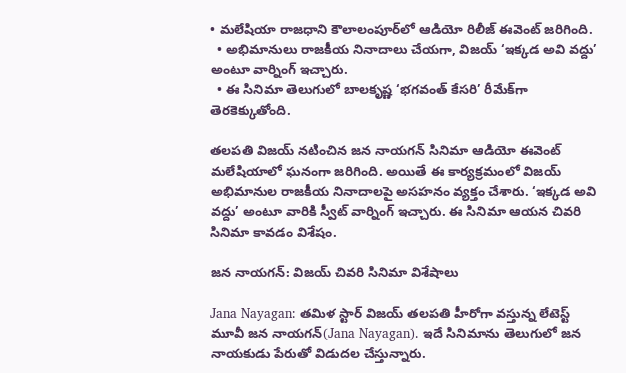• మలేషియా రాజధాని కౌలాలంపూర్‌లో ఆడియో రిలీజ్ ఈవెంట్ జరిగింది.
  • అభిమానులు రాజకీయ నినాదాలు చేయగా, విజయ్ ‘ఇక్కడ అవి వద్దు’ అంటూ వార్నింగ్ ఇచ్చారు.
  • ఈ సినిమా తెలుగులో బాలకృష్ణ ‘భగవంత్ కేసరి’ రీమేక్‌గా తెరకెక్కుతోంది.

తలపతి విజయ్ నటించిన జన నాయగన్ సినిమా ఆడియో ఈవెంట్ మలేషియాలో ఘనంగా జరిగింది. అయితే ఈ కార్యక్రమంలో విజయ్ అభిమానుల రాజకీయ నినాదాలపై అసహనం వ్యక్తం చేశారు. ‘ఇక్కడ అవి వద్దు’ అంటూ వారికి స్వీట్ వార్నింగ్ ఇచ్చారు. ఈ సినిమా ఆయన చివరి సినిమా కావడం విశేషం.

జన నాయగన్: విజయ్ చివరి సినిమా విశేషాలు

Jana Nayagan: తమిళ స్టార్ విజయ్ తలపతి హీరోగా వస్తున్న లేటెస్ట్ మూవీ జన నాయగన్(Jana Nayagan). ఇదే సినిమాను తెలుగులో జన నాయకుడు పేరుతో విడుదల చేస్తున్నారు.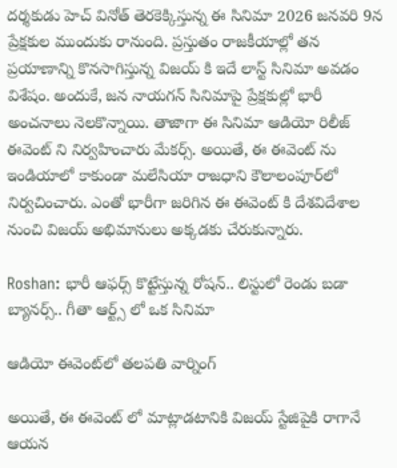దర్శకుడు హెచ్ వినోత్ తెరకెక్కిస్తున్న ఈ సినిమా 2026 జనవరి 9న ప్రేక్షకుల ముందుకు రానుంది. ప్రస్తుతం రాజకీయాల్లో తన ప్రయాణాన్ని కొనసాగిస్తున్న విజయ్ కి ఇదే లాస్ట్ సినిమా అవడం విశేషం. అందుకే, జన నాయగన్ సినిమాపై ప్రేక్షకుల్లో భారీ అంచనాలు నెలకొన్నాయి. తాజాగా ఈ సినిమా ఆడియో రిలీజ్ ఈవెంట్ ని నిర్వహించారు మేకర్స్. అయితే, ఈ ఈవెంట్ ను ఇండియాలో కాకుండా మలేసియా రాజధాని కౌలాలంపూర్‌లో నిర్వచించారు. ఎంతో భారీగా జరిగిన ఈ ఈవెంట్ కి దేశవిదేశాల నుంచి విజయ్ అభిమానులు అక్కడకు చేరుకున్నారు.

Roshan: భారీ ఆఫర్స్ కొట్టేస్తున్న రోషన్.. లిస్టులో రెండు బడా బ్యానర్స్.. గీతా ఆర్ట్స్ లో ఒక సినిమా

ఆడియో ఈవెంట్‌లో తలపతి వార్నింగ్

అయితే, ఈ ఈవెంట్ లో మాట్లాడటానికి విజయ్ స్టేజిపైకి రాగానే ఆయన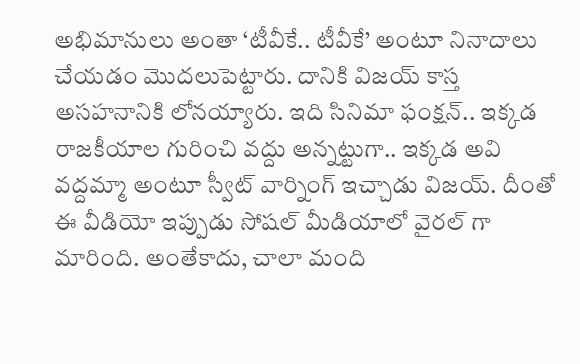అభిమానులు అంతా ‘టీవీకే.. టీవీకే’ అంటూ నినాదాలు చేయడం మొదలుపెట్టారు. దానికి విజయ్ కాస్త అసహనానికి లోనయ్యారు. ఇది సినిమా ఫంక్షన్.. ఇక్కడ రాజకీయాల గురించి వద్దు అన్నట్టుగా.. ఇక్కడ అవి వద్దమ్మా అంటూ స్వీట్ వార్నింగ్ ఇచ్చాడు విజయ్. దీంతో ఈ వీడియో ఇప్పుడు సోషల్ మీడియాలో వైరల్ గా మారింది. అంతేకాదు, చాలా మంది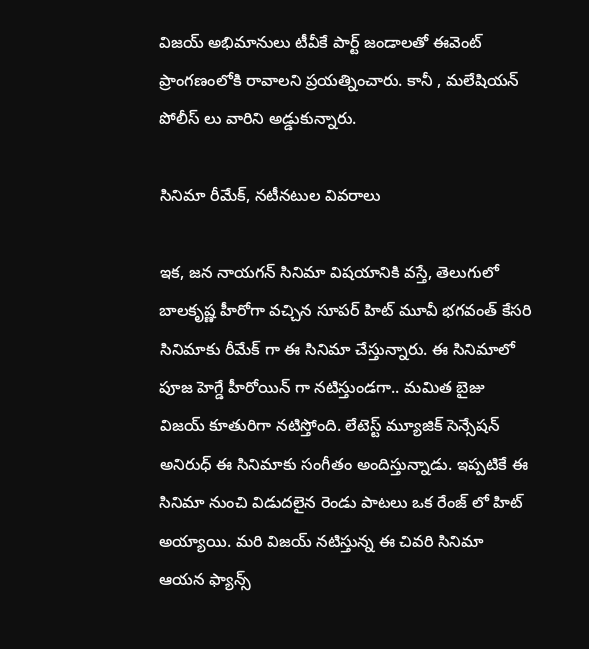విజయ్ అభిమానులు టీవీకే పార్ట్ జండాలతో ఈవెంట్ ప్రాంగణంలోకి రావాలని ప్రయత్నించారు. కానీ , మలేషియన్ పోలీస్ లు వారిని అడ్డుకున్నారు.

సినిమా రీమేక్, నటీనటుల వివరాలు

ఇక, జన నాయగన్ సినిమా విషయానికి వస్తే, తెలుగులో బాలకృష్ణ హీరోగా వచ్చిన సూపర్ హిట్ మూవీ భగవంత్ కేసరి సినిమాకు రీమేక్ గా ఈ సినిమా చేస్తున్నారు. ఈ సినిమాలో పూజ హెగ్డే హీరోయిన్ గా నటిస్తుండగా.. మమిత బైజు విజయ్ కూతురిగా నటిస్తోంది. లేటెస్ట్ మ్యూజిక్ సెన్సేషన్ అనిరుధ్ ఈ సినిమాకు సంగీతం అందిస్తున్నాడు. ఇప్పటికే ఈ సినిమా నుంచి విడుదలైన రెండు పాటలు ఒక రేంజ్ లో హిట్ అయ్యాయి. మరి విజయ్ నటిస్తున్న ఈ చివరి సినిమా ఆయన ఫ్యాన్స్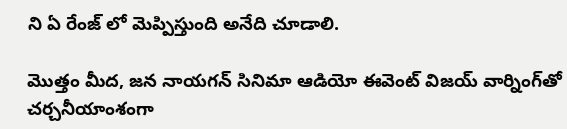ని ఏ రేంజ్ లో మెప్పిస్తుంది అనేది చూడాలి.

మొత్తం మీద, జన నాయగన్ సినిమా ఆడియో ఈవెంట్ విజయ్ వార్నింగ్‌తో చర్చనీయాంశంగా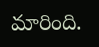మారింది.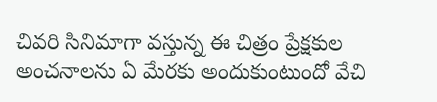చివరి సినిమాగా వస్తున్న ఈ చిత్రం ప్రేక్షకుల అంచనాలను ఏ మేరకు అందుకుంటుందో వేచి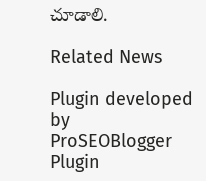చూడాలి.

Related News

Plugin developed by ProSEOBlogger
Plugin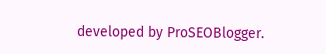developed by ProSEOBlogger.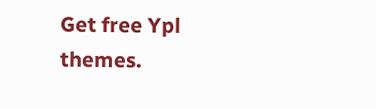Get free Ypl themes.